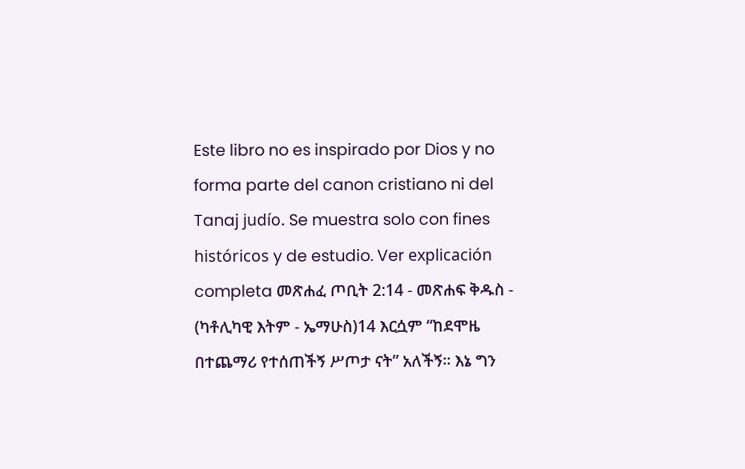Este libro no es inspirado por Dios y no forma parte del canon cristiano ni del Tanaj judío. Se muestra solo con fines históricos y de estudio. Ver explicación completa መጽሐፈ ጦቢት 2:14 - መጽሐፍ ቅዱስ - (ካቶሊካዊ እትም - ኤማሁስ)14 እርሷም “ከደሞዜ በተጨማሪ የተሰጠችኝ ሥጦታ ናት” አለችኝ። እኔ ግን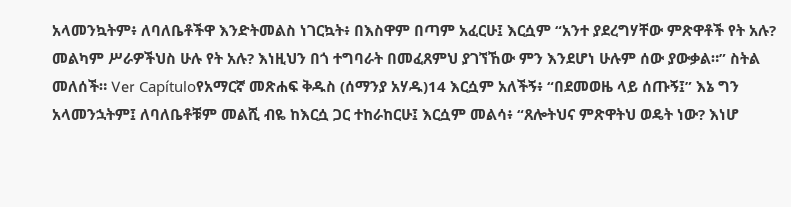አላመንኳትም፥ ለባለቤቶችዋ እንድትመልስ ነገርኳት፥ በእስዋም በጣም አፈርሁ፤ እርሷም “አንተ ያደረግሃቸው ምጽዋቶች የት አሉ? መልካም ሥራዎችህስ ሁሉ የት አሉ? እነዚህን በጎ ተግባራት በመፈጸምህ ያገኘኸው ምን እንደሆነ ሁሉም ሰው ያውቃል።” ስትል መለሰች። Ver Capítuloየአማርኛ መጽሐፍ ቅዱስ (ሰማንያ አሃዱ)14 እርሷም አለችኝ፥ “በደመወዜ ላይ ሰጡኝ፤” እኔ ግን አላመንኋትም፤ ለባለቤቶቹም መልሺ ብዬ ከእርሷ ጋር ተከራከርሁ፤ እርሷም መልሳ፥ “ጸሎትህና ምጽዋትህ ወዴት ነው? እነሆ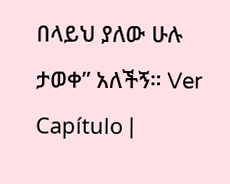በላይህ ያለው ሁሉ ታወቀ” አለችኝ። Ver Capítulo |